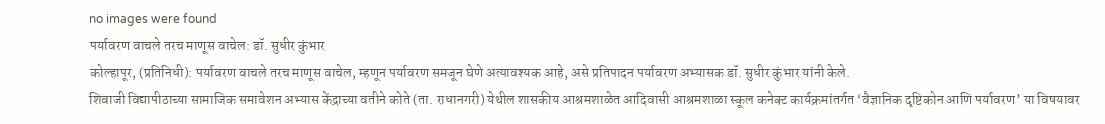no images were found
पर्यावरण वाचले तरच माणूस वाचेल: डॉ. सुधीर कुंभार
कोल्हापूर, (प्रतिनिधी): पर्यावरण वाचले तरच माणूस वाचेल, म्हणून पर्यावरण समजून घेणे अत्यावश्यक आहे, असे प्रतिपादन पर्यावरण अभ्यासक डॉ. सुधीर कुंभार यांनी केले.
शिवाजी विद्यापीठाच्या सामाजिक समावेशन अभ्यास केंद्राच्या वतीने कोते (ता. राधानगरी) येथील शासकीय आश्रमशाळेत आदिवासी आश्रमशाळा स्कूल कनेक्ट कार्यक्रमांतर्गत ‘वैज्ञानिक दृष्टिकोन आणि पर्यावरण’ या विषयावर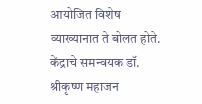आयोजित विशेष व्याख्यानात ते बोलत होते. केंद्राचे समन्वयक डॉ. श्रीकृष्ण महाजन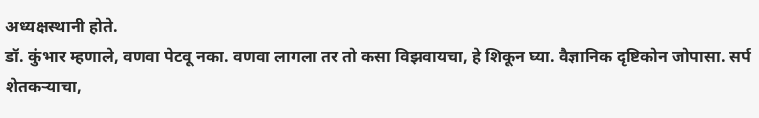अध्यक्षस्थानी होते.
डॉ. कुंभार म्हणाले, वणवा पेटवू नका. वणवा लागला तर तो कसा विझवायचा, हे शिकून घ्या. वैज्ञानिक दृष्टिकोन जोपासा. सर्प शेतकऱ्याचा,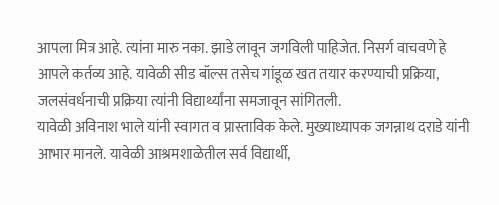आपला मित्र आहे. त्यांना मारु नका. झाडे लावून जगविली पाहिजेत. निसर्ग वाचवणे हे आपले कर्तव्य आहे. यावेळी सीड बॉल्स तसेच गांडूळ खत तयार करण्याची प्रक्रिया, जलसंवर्धनाची प्रक्रिया त्यांनी विद्यार्थ्यांना समजावून सांगितली.
यावेळी अविनाश भाले यांनी स्वागत व प्रास्ताविक केले. मुख्याध्यापक जगन्नाथ दराडे यांनी आभार मानले. यावेळी आश्रमशाळेतील सर्व विद्यार्थी,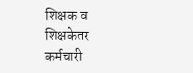शिक्षक व शिक्षकेतर कर्मचारी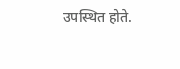उपस्थित होते.